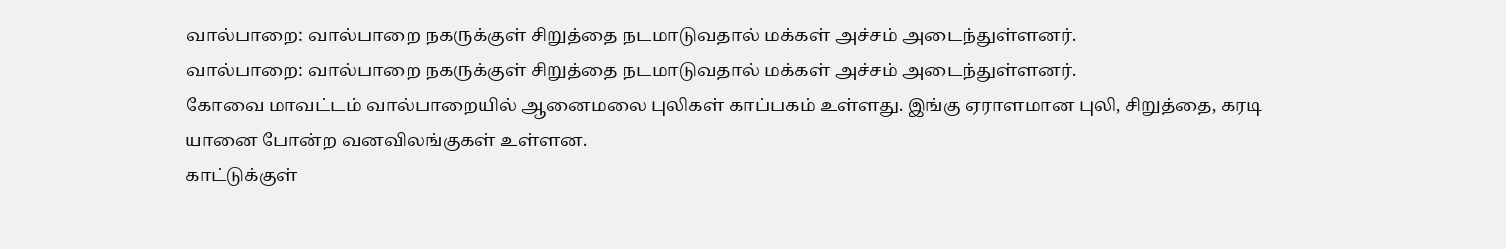வால்பாறை: வால்பாறை நகருக்குள் சிறுத்தை நடமாடுவதால் மக்கள் அச்சம் அடைந்துள்ளனர்.
வால்பாறை: வால்பாறை நகருக்குள் சிறுத்தை நடமாடுவதால் மக்கள் அச்சம் அடைந்துள்ளனர்.
கோவை மாவட்டம் வால்பாறையில் ஆனைமலை புலிகள் காப்பகம் உள்ளது. இங்கு ஏராளமான புலி, சிறுத்தை, கரடி யானை போன்ற வனவிலங்குகள் உள்ளன.
காட்டுக்குள்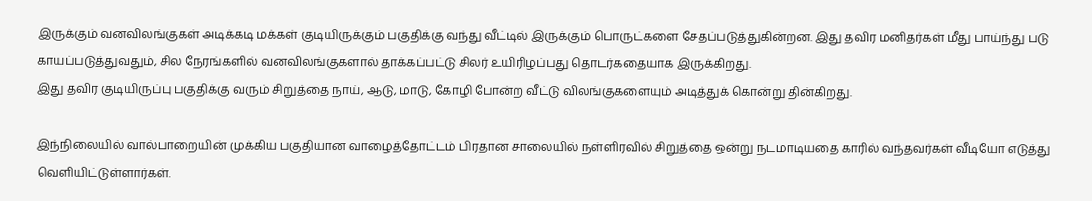இருக்கும் வனவிலங்குகள் அடிக்கடி மக்கள் குடியிருக்கும் பகுதிக்கு வந்து வீட்டில் இருக்கும் பொருட்களை சேதப்படுத்துகின்றன. இது தவிர மனிதர்கள் மீது பாய்ந்து படு காயப்படுத்துவதும், சில நேரங்களில் வனவிலங்குகளால் தாக்கப்பட்டு சிலர் உயிரிழப்பது தொடர்கதையாக இருக்கிறது.
இது தவிர குடியிருப்பு பகுதிக்கு வரும் சிறுத்தை நாய், ஆடு, மாடு, கோழி போன்ற வீட்டு விலங்குகளையும் அடித்துக் கொன்று தின்கிறது.

இந்நிலையில் வால்பாறையின் முக்கிய பகுதியான வாழைத்தோட்டம் பிரதான சாலையில் நள்ளிரவில் சிறுத்தை ஒன்று நடமாடியதை காரில் வந்தவர்கள் வீடியோ எடுத்து வெளியிட்டுள்ளார்கள்.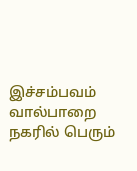இச்சம்பவம் வால்பாறை நகரில் பெரும்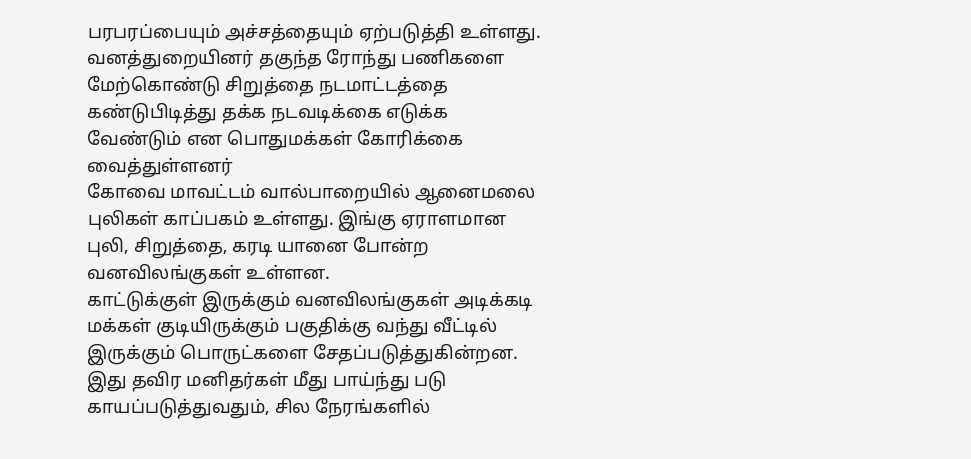பரபரப்பையும் அச்சத்தையும் ஏற்படுத்தி உள்ளது. வனத்துறையினர் தகுந்த ரோந்து பணிகளை மேற்கொண்டு சிறுத்தை நடமாட்டத்தை கண்டுபிடித்து தக்க நடவடிக்கை எடுக்க வேண்டும் என பொதுமக்கள் கோரிக்கை வைத்துள்ளனர்
கோவை மாவட்டம் வால்பாறையில் ஆனைமலை புலிகள் காப்பகம் உள்ளது. இங்கு ஏராளமான புலி, சிறுத்தை, கரடி யானை போன்ற வனவிலங்குகள் உள்ளன.
காட்டுக்குள் இருக்கும் வனவிலங்குகள் அடிக்கடி மக்கள் குடியிருக்கும் பகுதிக்கு வந்து வீட்டில் இருக்கும் பொருட்களை சேதப்படுத்துகின்றன. இது தவிர மனிதர்கள் மீது பாய்ந்து படு காயப்படுத்துவதும், சில நேரங்களில்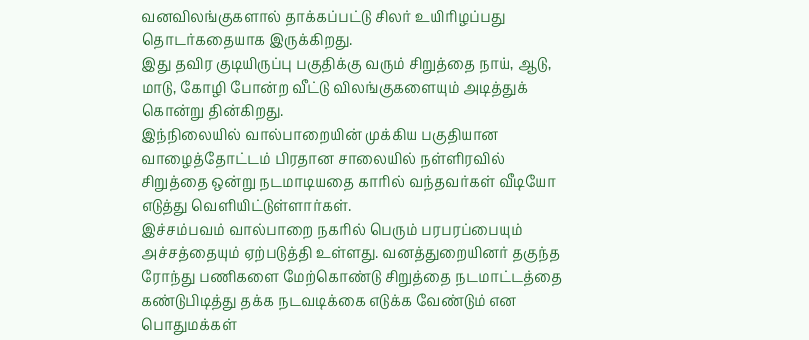வனவிலங்குகளால் தாக்கப்பட்டு சிலர் உயிரிழப்பது தொடர்கதையாக இருக்கிறது.
இது தவிர குடியிருப்பு பகுதிக்கு வரும் சிறுத்தை நாய், ஆடு, மாடு, கோழி போன்ற வீட்டு விலங்குகளையும் அடித்துக் கொன்று தின்கிறது.
இந்நிலையில் வால்பாறையின் முக்கிய பகுதியான வாழைத்தோட்டம் பிரதான சாலையில் நள்ளிரவில் சிறுத்தை ஒன்று நடமாடியதை காரில் வந்தவர்கள் வீடியோ எடுத்து வெளியிட்டுள்ளார்கள்.
இச்சம்பவம் வால்பாறை நகரில் பெரும் பரபரப்பையும் அச்சத்தையும் ஏற்படுத்தி உள்ளது. வனத்துறையினர் தகுந்த ரோந்து பணிகளை மேற்கொண்டு சிறுத்தை நடமாட்டத்தை கண்டுபிடித்து தக்க நடவடிக்கை எடுக்க வேண்டும் என பொதுமக்கள்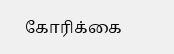கோரிக்கை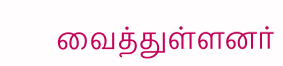வைத்துள்ளனர்